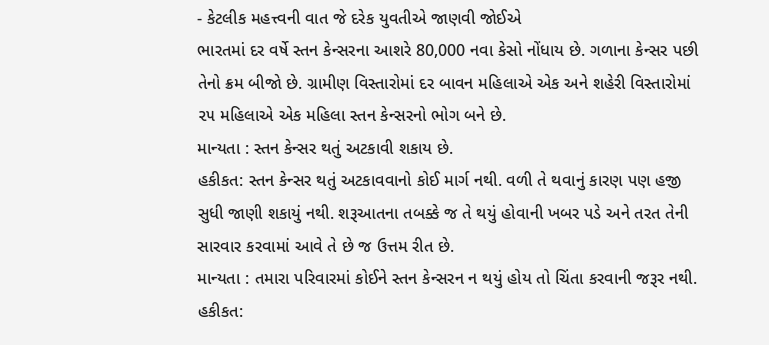- કેટલીક મહત્ત્વની વાત જે દરેક યુવતીએ જાણવી જોઈએ
ભારતમાં દર વર્ષે સ્તન કેન્સરના આશરે 80,000 નવા કેસો નોંધાય છે. ગળાના કેન્સર પછી તેનો ક્રમ બીજો છે. ગ્રામીણ વિસ્તારોમાં દર બાવન મહિલાએ એક અને શહેરી વિસ્તારોમાં ૨૫ મહિલાએ એક મહિલા સ્તન કેન્સરનો ભોગ બને છે.
માન્યતા : સ્તન કેન્સર થતું અટકાવી શકાય છે.
હકીકત: સ્તન કેન્સર થતું અટકાવવાનો કોઈ માર્ગ નથી. વળી તે થવાનું કારણ પણ હજી સુધી જાણી શકાયું નથી. શરૂઆતના તબક્કે જ તે થયું હોવાની ખબર પડે અને તરત તેની સારવાર કરવામાં આવે તે છે જ ઉત્તમ રીત છે.
માન્યતા : તમારા પરિવારમાં કોઈને સ્તન કેન્સરન ન થયું હોય તો ચિંતા કરવાની જરૂર નથી.
હકીકત: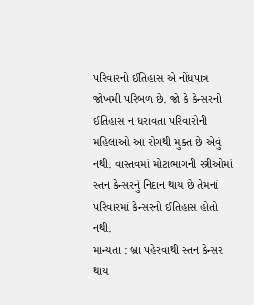પરિવારનો ઈતિહાસ એ નોંધપાત્ર જોખમી પરિબળ છે. જો કે કેન્સરનો ઈતિહાસ ન ધરાવતા પરિવારોની મહિલાઓ આ રોગથી મુક્ત છે એવું નથી. વાસ્તવમાં મોટાભાગની સ્ત્રીઓમાં સ્તન કેન્સરનું નિદાન થાય છે તેમનાં પરિવારમાં કેન્સરનો ઈતિહાસ હોતો નથી.
માન્યતા : બ્રા પહેરવાથી સ્તન કેન્સર થાય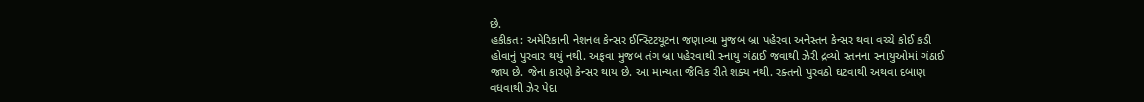છે.
હકીકત: અમેરિકાની નેશનલ કેન્સર ઈન્સ્ટિટયૂટના જણાવ્યા મુજબ બ્રા પહેરવા અનેસ્તન કેન્સર થવા વચ્ચે કોઈ કડી હોવાનું પુરવાર થયું નથી. અફવા મુજબ તંગ બ્રા પહેરવાથી સ્નાયુ ગંઠાઈ જવાથી ઝેરી દ્રવ્યો સ્તનના સ્નાયુઓમાં ગંઠાઈ જાય છે. જેના કારણે કેન્સર થાય છે. આ માન્યતા જૈવિક રીતે શક્ય નથી. રક્તનો પુરવઠો ઘટવાથી અથવા દબાણ વધવાથી ઝેર પેદા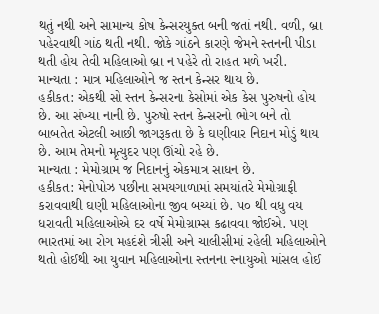થતું નથી અને સામાન્ય કોષ કેન્સરયુક્ત બની જતાં નથી. વળી, બ્રા પહેરવાથી ગાંઠ થતી નથી. જોકે ગાંઠને કારણે જેમને સ્તનની પીડા થતી હોય તેવી મહિલાઓ બ્રા ન પહેરે તો રાહત મળે ખરી.
માન્યતા : માત્ર મહિલાઓને જ સ્તન કેન્સર થાય છે.
હકીકત: એકથી સો સ્તન કેન્સરના કેસોમાં એક કેસ પુરુષનો હોય છે. આ સંખ્યા નાની છે. પુરુષો સ્તન કેન્સરનો ભોગ બને તો બાબતેત એટલી આછી જાગરૂકતા છે કે ઘણીવાર નિદાન મોડું થાય છે. આમ તેમનો મૃત્યુદર પણ ઊંચો રહે છે.
માન્યતા : મેમોગ્રામ જ નિદાનનું એકમાત્ર સાધન છે.
હકીકત: મેનોપોઝ પછીના સમયગાળામાં સમયાંતરે મેમોગ્રાફી કરાવવાથી ઘણી મહિલાઓના જીવ બચ્યાં છે. ૫૦ થી વધુ વય ધરાવતી મહિલાઓએ દર વર્ષે મેમોગ્રામ્સ કઢાવવા જોઈએ. પણ ભારતમાં આ રોગ મહદંશે ત્રીસી અને ચાલીસીમાં રહેલી મહિલાઓને થતો હોઈથી આ યુવાન મહિલાઓના સ્તનના સ્નાયુઓ માંસલ હોઈ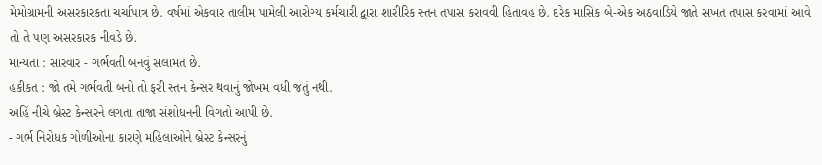મેમોગ્રામની અસરકારકતા ચર્ચાપાત્ર છે. વર્ષમાં એકવાર તાલીમ પામેલી આરોગ્ય કર્મચારી દ્વારા શારીરિક સ્તન તપાસ કરાવવી હિતાવહ છે. દરેક માસિક બે-એક અઠવાડિયે જાતે સખત તપાસ કરવામાં આવે તો તે પણ અસરકારક નીવડે છે.
માન્યતા : સારવાર - ગર્ભવતી બનવું સલામત છે.
હકીકત : જો તમે ગર્ભવતી બનો તો ફરી સ્તન કેન્સર થવાનું જોખમ વધી જતું નથી.
અહિં નીચે બ્રેસ્ટ કેન્સરને લગતા તાજા સંશોધનની વિગતો આપી છે.
- ગર્ભ નિરોધક ગોળીઓના કારણે મહિલાઓને બ્રેસ્ટ કેન્સરનું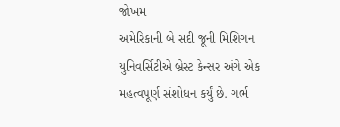જોખમ
અમેરિકાની બે સદી જૂની મિશિગન યુનિવર્સિટીએ બ્રેસ્ટ કેન્સર અંગે એક મહત્વપૂર્ણ સંશોધન કર્યું છે. ગર્ભ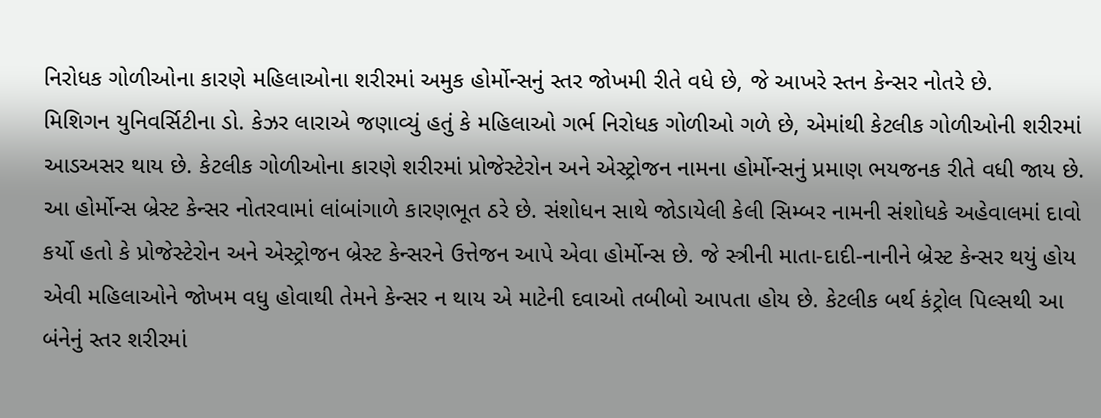નિરોધક ગોળીઓના કારણે મહિલાઓના શરીરમાં અમુક હોર્મોન્સનું સ્તર જોખમી રીતે વધે છે, જે આખરે સ્તન કેન્સર નોતરે છે.
મિશિગન યુનિવર્સિટીના ડો. કેઝર લારાએ જણાવ્યું હતું કે મહિલાઓ ગર્ભ નિરોધક ગોળીઓ ગળે છે, એમાંથી કેટલીક ગોળીઓની શરીરમાં આડઅસર થાય છે. કેટલીક ગોળીઓના કારણે શરીરમાં પ્રોજેસ્ટેરોન અને એસ્ટ્રોજન નામના હોર્મોન્સનું પ્રમાણ ભયજનક રીતે વધી જાય છે. આ હોર્મોન્સ બ્રેસ્ટ કેન્સર નોતરવામાં લાંબાંગાળે કારણભૂત ઠરે છે. સંશોધન સાથે જોડાયેલી કેલી સિમ્બર નામની સંશોધકે અહેવાલમાં દાવો કર્યો હતો કે પ્રોજેસ્ટેરોન અને એસ્ટ્રોજન બ્રેસ્ટ કેન્સરને ઉત્તેજન આપે એવા હોર્મોન્સ છે. જે સ્ત્રીની માતા-દાદી-નાનીને બ્રેસ્ટ કેન્સર થયું હોય એવી મહિલાઓને જોખમ વધુ હોવાથી તેમને કેન્સર ન થાય એ માટેની દવાઓ તબીબો આપતા હોય છે. કેટલીક બર્થ કંટ્રોલ પિલ્સથી આ બંનેનું સ્તર શરીરમાં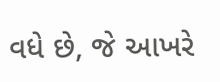વધે છે, જે આખરે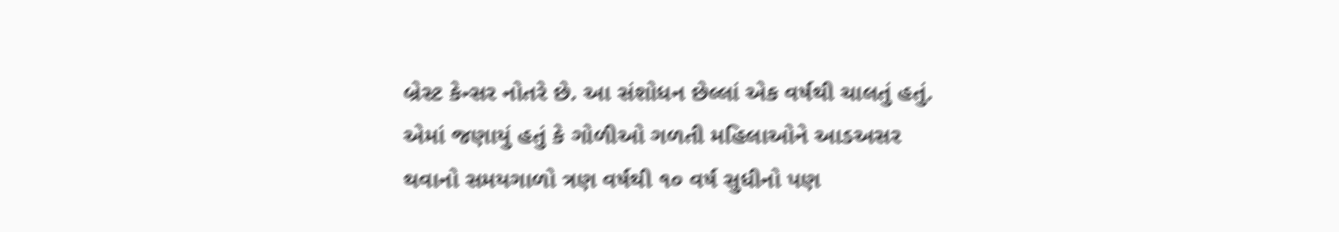બ્રેસ્ટ કેન્સર નોતરે છે. આ સંશોધન છેલ્લાં એક વર્ષથી ચાલતું હતું. એમાં જણાયું હતું કે ગોળીઓ ગળતી મહિલાઓને આડઅસર થવાનો સમયગાળો ત્રણ વર્ષથી ૧૦ વર્ષ સુધીનો પણ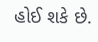હોઈ શકે છે.